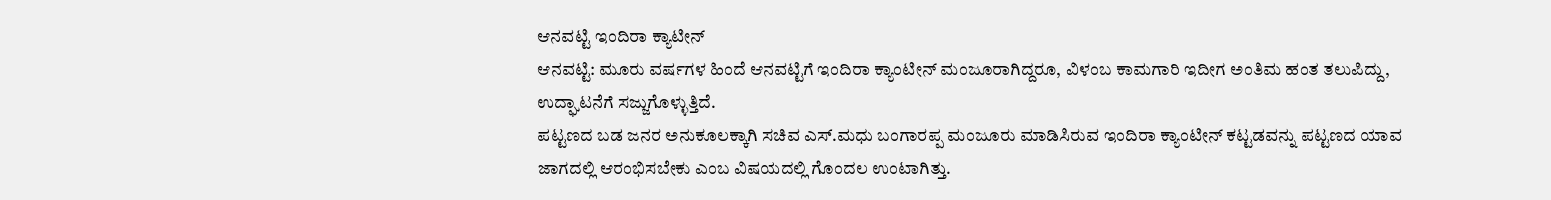ಆನವಟ್ಟಿ ಇಂದಿರಾ ಕ್ಯಾಟೀನ್
ಆನವಟ್ಟಿ: ಮೂರು ವರ್ಷಗಳ ಹಿಂದೆ ಆನವಟ್ಟಿಗೆ ಇಂದಿರಾ ಕ್ಯಾಂಟೀನ್ ಮಂಜೂರಾಗಿದ್ದರೂ, ವಿಳಂಬ ಕಾಮಗಾರಿ ಇದೀಗ ಅಂತಿಮ ಹಂತ ತಲುಪಿದ್ದು, ಉದ್ಘಾಟನೆಗೆ ಸಜ್ಜುಗೊಳ್ಳುತ್ತಿದೆ.
ಪಟ್ಟಣದ ಬಡ ಜನರ ಅನುಕೂಲಕ್ಕಾಗಿ ಸಚಿವ ಎಸ್.ಮಧು ಬಂಗಾರಪ್ಪ ಮಂಜೂರು ಮಾಡಿಸಿರುವ ಇಂದಿರಾ ಕ್ಯಾಂಟೀನ್ ಕಟ್ಟಡವನ್ನು ಪಟ್ಟಣದ ಯಾವ ಜಾಗದಲ್ಲಿ ಆರಂಭಿಸಬೇಕು ಎಂಬ ವಿಷಯದಲ್ಲಿ ಗೊಂದಲ ಉಂಟಾಗಿತ್ತು.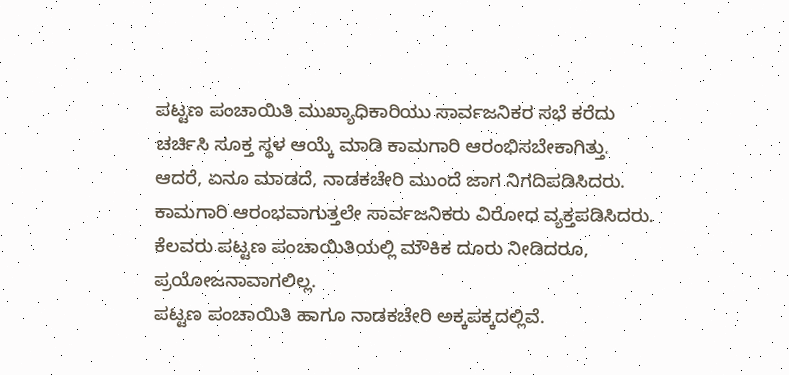ಪಟ್ಟಣ ಪಂಚಾಯಿತಿ ಮುಖ್ಯಾಧಿಕಾರಿಯು ಸಾರ್ವಜನಿಕರ ಸಭೆ ಕರೆದು ಚರ್ಚಿಸಿ ಸೂಕ್ತ ಸ್ಥಳ ಆಯ್ಕೆ ಮಾಡಿ ಕಾಮಗಾರಿ ಆರಂಭಿಸಬೇಕಾಗಿತ್ತು. ಆದರೆ, ಏನೂ ಮಾಡದೆ, ನಾಡಕಚೇರಿ ಮುಂದೆ ಜಾಗ ನಿಗದಿಪಡಿಸಿದರು. ಕಾಮಗಾರಿ ಆರಂಭವಾಗುತ್ತಲೇ ಸಾರ್ವಜನಿಕರು ವಿರೋಧ ವ್ಯಕ್ತಪಡಿಸಿದರು. ಕೆಲವರು ಪಟ್ಟಣ ಪಂಚಾಯಿತಿಯಲ್ಲಿ ಮೌಕಿಕ ದೂರು ನೀಡಿದರೂ, ಪ್ರಯೋಜನಾವಾಗಲಿಲ್ಲ.
ಪಟ್ಟಣ ಪಂಚಾಯಿತಿ ಹಾಗೂ ನಾಡಕಚೇರಿ ಅಕ್ಕಪಕ್ಕದಲ್ಲಿವೆ.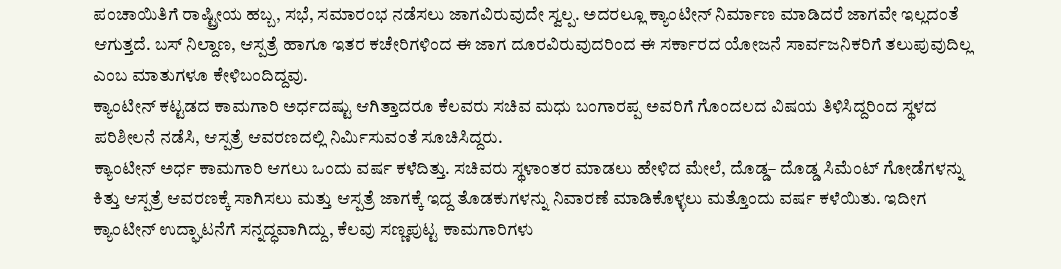ಪಂಚಾಯಿತಿಗೆ ರಾಷ್ಟ್ರೀಯ ಹಬ್ಬ, ಸಭೆ, ಸಮಾರಂಭ ನಡೆಸಲು ಜಾಗವಿರುವುದೇ ಸ್ವಲ್ಪ. ಅದರಲ್ಲೂ ಕ್ಯಾಂಟೀನ್ ನಿರ್ಮಾಣ ಮಾಡಿದರೆ ಜಾಗವೇ ಇಲ್ಲದಂತೆ ಆಗುತ್ತದೆ. ಬಸ್ ನಿಲ್ದಾಣ, ಆಸ್ಪತ್ರೆ ಹಾಗೂ ಇತರ ಕಚೇರಿಗಳಿಂದ ಈ ಜಾಗ ದೂರವಿರುವುದರಿಂದ ಈ ಸರ್ಕಾರದ ಯೋಜನೆ ಸಾರ್ವಜನಿಕರಿಗೆ ತಲುಪುವುದಿಲ್ಲ ಎಂಬ ಮಾತುಗಳೂ ಕೇಳಿಬಂದಿದ್ದವು.
ಕ್ಯಾಂಟೀನ್ ಕಟ್ಟಡದ ಕಾಮಗಾರಿ ಅರ್ಧದಷ್ಟು ಆಗಿತ್ತಾದರೂ ಕೆಲವರು ಸಚಿವ ಮಧು ಬಂಗಾರಪ್ಪ ಅವರಿಗೆ ಗೊಂದಲದ ವಿಷಯ ತಿಳಿಸಿದ್ದರಿಂದ ಸ್ಥಳದ ಪರಿಶೀಲನೆ ನಡೆಸಿ, ಆಸ್ಪತ್ರೆ ಆವರಣದಲ್ಲಿ ನಿರ್ಮಿಸುವಂತೆ ಸೂಚಿಸಿದ್ದರು.
ಕ್ಯಾಂಟೀನ್ ಅರ್ಧ ಕಾಮಗಾರಿ ಆಗಲು ಒಂದು ವರ್ಷ ಕಳೆದಿತ್ತು. ಸಚಿವರು ಸ್ಥಳಾಂತರ ಮಾಡಲು ಹೇಳಿದ ಮೇಲೆ, ದೊಡ್ಡ– ದೊಡ್ಡ ಸಿಮೆಂಟ್ ಗೋಡೆಗಳನ್ನು ಕಿತ್ತು ಆಸ್ಪತ್ರೆ ಆವರಣಕ್ಕೆ ಸಾಗಿಸಲು ಮತ್ತು ಆಸ್ಪತ್ರೆ ಜಾಗಕ್ಕೆ ಇದ್ದ ತೊಡಕುಗಳನ್ನು ನಿವಾರಣೆ ಮಾಡಿಕೊಳ್ಳಲು ಮತ್ತೊಂದು ವರ್ಷ ಕಳೆಯಿತು. ಇದೀಗ ಕ್ಯಾಂಟೀನ್ ಉದ್ಘಾಟನೆಗೆ ಸನ್ನದ್ಧವಾಗಿದ್ದು, ಕೆಲವು ಸಣ್ಣಪುಟ್ಟ ಕಾಮಗಾರಿಗಳು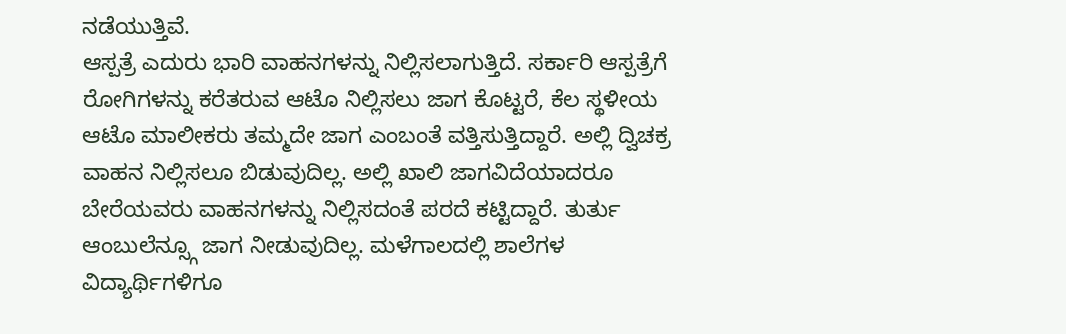ನಡೆಯುತ್ತಿವೆ.
ಆಸ್ಪತ್ರೆ ಎದುರು ಭಾರಿ ವಾಹನಗಳನ್ನು ನಿಲ್ಲಿಸಲಾಗುತ್ತಿದೆ. ಸರ್ಕಾರಿ ಆಸ್ಪತ್ರೆಗೆ ರೋಗಿಗಳನ್ನು ಕರೆತರುವ ಆಟೊ ನಿಲ್ಲಿಸಲು ಜಾಗ ಕೊಟ್ಟರೆ, ಕೆಲ ಸ್ಥಳೀಯ ಆಟೊ ಮಾಲೀಕರು ತಮ್ಮದೇ ಜಾಗ ಎಂಬಂತೆ ವತ್ತಿಸುತ್ತಿದ್ದಾರೆ. ಅಲ್ಲಿ ದ್ವಿಚಕ್ರ ವಾಹನ ನಿಲ್ಲಿಸಲೂ ಬಿಡುವುದಿಲ್ಲ. ಅಲ್ಲಿ ಖಾಲಿ ಜಾಗವಿದೆಯಾದರೂ ಬೇರೆಯವರು ವಾಹನಗಳನ್ನು ನಿಲ್ಲಿಸದಂತೆ ಪರದೆ ಕಟ್ಟಿದ್ದಾರೆ. ತುರ್ತು ಆಂಬುಲೆನ್ಸ್ಗೂ ಜಾಗ ನೀಡುವುದಿಲ್ಲ. ಮಳೆಗಾಲದಲ್ಲಿ ಶಾಲೆಗಳ ವಿದ್ಯಾರ್ಥಿಗಳಿಗೂ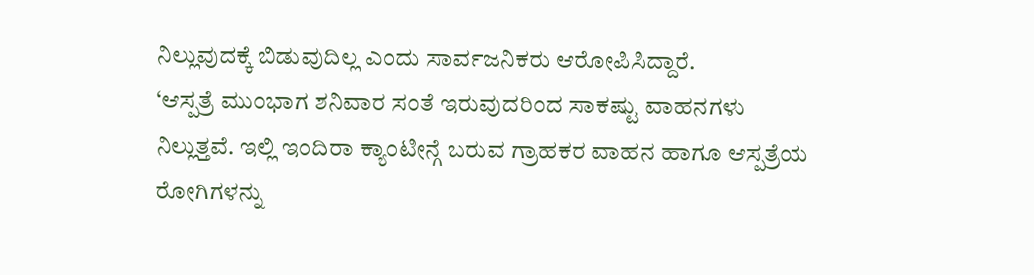ನಿಲ್ಲುವುದಕ್ಕೆ ಬಿಡುವುದಿಲ್ಲ ಎಂದು ಸಾರ್ವಜನಿಕರು ಆರೋಪಿಸಿದ್ದಾರೆ.
‘ಆಸ್ಪತ್ರೆ ಮುಂಭಾಗ ಶನಿವಾರ ಸಂತೆ ಇರುವುದರಿಂದ ಸಾಕಷ್ಟು ವಾಹನಗಳು ನಿಲ್ಲುತ್ತವೆ. ಇಲ್ಲಿ ಇಂದಿರಾ ಕ್ಯಾಂಟೀನ್ಗೆ ಬರುವ ಗ್ರಾಹಕರ ವಾಹನ ಹಾಗೂ ಆಸ್ಪತ್ರೆಯ ರೋಗಿಗಳನ್ನು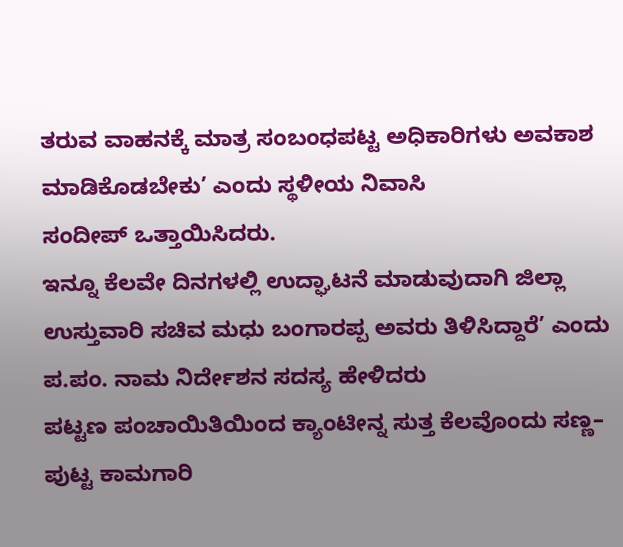ತರುವ ವಾಹನಕ್ಕೆ ಮಾತ್ರ ಸಂಬಂಧಪಟ್ಟ ಅಧಿಕಾರಿಗಳು ಅವಕಾಶ ಮಾಡಿಕೊಡಬೇಕು’ ಎಂದು ಸ್ಥಳೀಯ ನಿವಾಸಿ
ಸಂದೀಪ್ ಒತ್ತಾಯಿಸಿದರು.
ಇನ್ನೂ ಕೆಲವೇ ದಿನಗಳಲ್ಲಿ ಉದ್ಘಾಟನೆ ಮಾಡುವುದಾಗಿ ಜಿಲ್ಲಾ ಉಸ್ತುವಾರಿ ಸಚಿವ ಮಧು ಬಂಗಾರಪ್ಪ ಅವರು ತಿಳಿಸಿದ್ದಾರೆ’ ಎಂದು ಪ.ಪಂ. ನಾಮ ನಿರ್ದೇಶನ ಸದಸ್ಯ ಹೇಳಿದರು
ಪಟ್ಟಣ ಪಂಚಾಯಿತಿಯಿಂದ ಕ್ಯಾಂಟೀನ್ನ ಸುತ್ತ ಕೆಲವೊಂದು ಸಣ್ಣ– ಪುಟ್ಟ ಕಾಮಗಾರಿ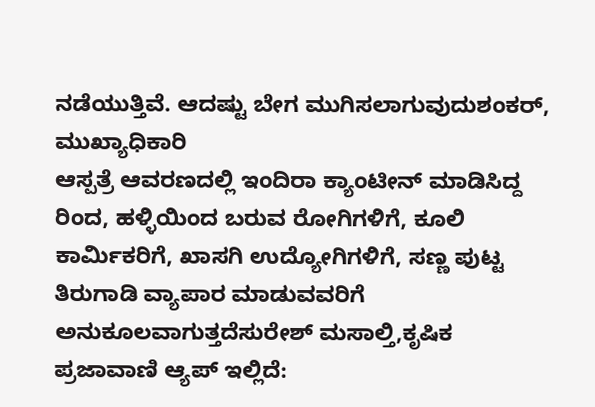ನಡೆಯುತ್ತಿವೆ. ಆದಷ್ಟು ಬೇಗ ಮುಗಿಸಲಾಗುವುದುಶಂಕರ್, ಮುಖ್ಯಾಧಿಕಾರಿ
ಆಸ್ಪತ್ರೆ ಆವರಣದಲ್ಲಿ ಇಂದಿರಾ ಕ್ಯಾಂಟೀನ್ ಮಾಡಿಸಿದ್ದ ರಿಂದ, ಹಳ್ಳಿಯಿಂದ ಬರುವ ರೋಗಿಗಳಿಗೆ, ಕೂಲಿ ಕಾರ್ಮಿಕರಿಗೆ, ಖಾಸಗಿ ಉದ್ಯೋಗಿಗಳಿಗೆ, ಸಣ್ಣ ಪುಟ್ಟ ತಿರುಗಾಡಿ ವ್ಯಾಪಾರ ಮಾಡುವವರಿಗೆ ಅನುಕೂಲವಾಗುತ್ತದೆಸುರೇಶ್ ಮಸಾಲ್ತಿ,ಕೃಷಿಕ
ಪ್ರಜಾವಾಣಿ ಆ್ಯಪ್ ಇಲ್ಲಿದೆ: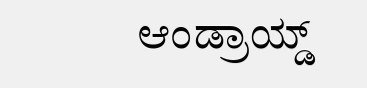ಆಂಡ್ರಾಯ್ಡ್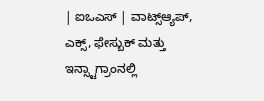| ಐಒಎಸ್ | ವಾಟ್ಸ್ಆ್ಯಪ್, ಎಕ್ಸ್, ಫೇಸ್ಬುಕ್ ಮತ್ತು ಇನ್ಸ್ಟಾಗ್ರಾಂನಲ್ಲಿ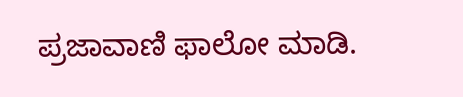ಪ್ರಜಾವಾಣಿ ಫಾಲೋ ಮಾಡಿ.